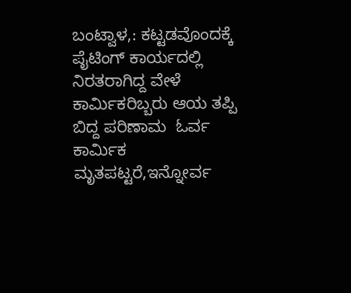ಬಂಟ್ವಾಳ,: ಕಟ್ಟಡವೊಂದಕ್ಕೆ  ಪೈಟಿಂಗ್ ಕಾರ್ಯದಲ್ಲಿ ನಿರತರಾಗಿದ್ದ ವೇಳೆ ಕಾರ್ಮಿಕರಿಬ್ಬರು ಆಯ ತಪ್ಪಿ ಬಿದ್ದ ಪರಿಣಾಮ  ಓರ್ವ ಕಾರ್ಮಿಕ ಮೃತಪಟ್ಟರೆ,ಇನ್ನೋರ್ವ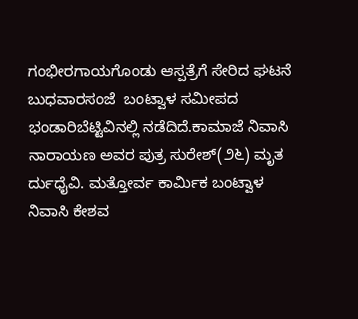ಗಂಭೀರಗಾಯಗೊಂಡು ಆಸ್ಪತ್ರೆಗೆ ಸೇರಿದ ಘಟನೆ ಬುಧವಾರಸಂಜೆ  ಬಂಟ್ವಾಳ ಸಮೀಪದ ಭಂಡಾರಿಬೆಟ್ಟಿವಿನಲ್ಲಿ ನಡೆದಿದೆ.ಕಾಮಾಜೆ ನಿವಾಸಿ ನಾರಾಯಣ ಅವರ ಪುತ್ರ ಸುರೇಶ್(೨೬) ಮೃತ ರ್ದುಧೈವಿ. ಮತ್ತೋರ್ವ ಕಾರ್ಮಿಕ ಬಂಟ್ವಾಳ ನಿವಾಸಿ ಕೇಶವ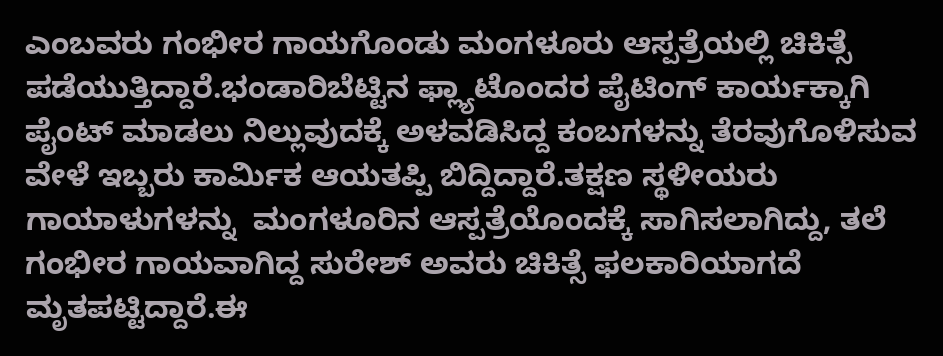ಎಂಬವರು ಗಂಭೀರ ಗಾಯಗೊಂಡು ಮಂಗಳೂರು ಆಸ್ಪತ್ರೆಯಲ್ಲಿ ಚಿಕಿತ್ಸೆ ಪಡೆಯುತ್ತಿದ್ದಾರೆ.ಭಂಡಾರಿಬೆಟ್ಟಿನ ಫ್ಲ್ಯಾಟೊಂದರ ಪೈಟಿಂಗ್ ಕಾರ್ಯಕ್ಕಾಗಿ ಪೈಂಟ್ ಮಾಡಲು ನಿಲ್ಲುವುದಕ್ಕೆ ಅಳವಡಿಸಿದ್ದ ಕಂಬಗಳನ್ನು ತೆರವುಗೊಳಿಸುವ ವೇಳೆ ಇಬ್ಬರು ಕಾರ್ಮಿಕ ಆಯತಪ್ಪಿ ಬಿದ್ದಿದ್ದಾರೆ.ತಕ್ಷಣ ಸ್ಥಳೀಯರು   ಗಾಯಾಳುಗಳನ್ನು  ಮಂಗಳೂರಿನ ಆಸ್ಪತ್ರೆಯೊಂದಕ್ಕೆ ಸಾಗಿಸಲಾಗಿದ್ದು, ತಲೆ ಗಂಭೀರ ಗಾಯವಾಗಿದ್ದ ಸುರೇಶ್ ಅವರು ಚಿಕಿತ್ಸೆ ಫಲಕಾರಿಯಾಗದೆ ಮೃತಪಟ್ಟಿದ್ದಾರೆ.ಈ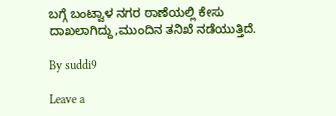ಬಗ್ಗೆ ಬಂಟ್ವಾಳ ನಗರ ಠಾಣೆಯಲ್ಲಿ ಕೇಸು ದಾಖಲಾಗಿದ್ದು,ಮುಂದಿನ ತನಿಖೆ ನಡೆಯುತ್ತಿದೆ.

By suddi9

Leave a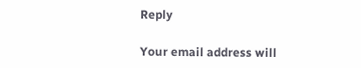Reply

Your email address will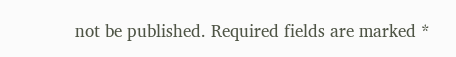not be published. Required fields are marked *